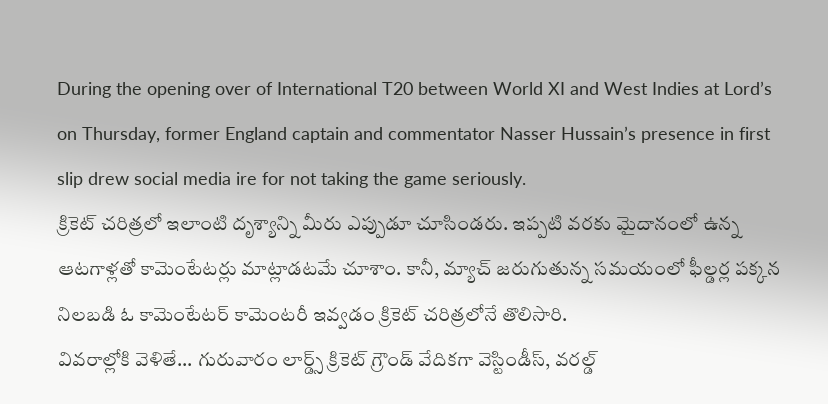During the opening over of International T20 between World XI and West Indies at Lord’s on Thursday, former England captain and commentator Nasser Hussain’s presence in first slip drew social media ire for not taking the game seriously.
క్రికెట్ చరిత్రలో ఇలాంటి దృశ్యాన్ని మీరు ఎప్పుడూ చూసిండరు. ఇప్పటి వరకు మైదానంలో ఉన్న ఆటగాళ్లతో కామెంటేటర్లు మాట్లాడటమే చూశాం. కానీ, మ్యాచ్ జరుగుతున్న సమయంలో ఫీల్డర్ల పక్కన నిలబడి ఓ కామెంటేటర్ కామెంటరీ ఇవ్వడం క్రికెట్ చరిత్రలోనే తొలిసారి.
వివరాల్లోకి వెళితే... గురువారం లార్డ్స్ క్రికెట్ గ్రౌండ్ వేదికగా వెస్టిండీస్, వరల్డ్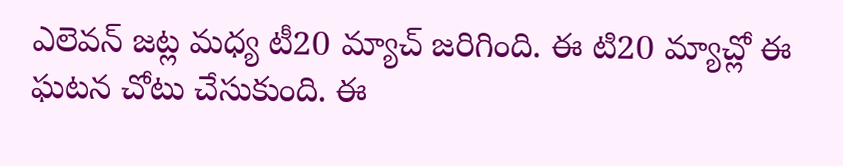ఎలెవన్ జట్ల మధ్య టీ20 మ్యాచ్ జరిగింది. ఈ టి20 మ్యాచ్లో ఈ ఘటన చోటు చేసుకుంది. ఈ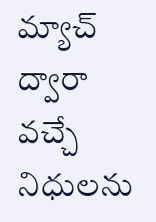మ్యాచ్ ద్వారా వచ్చే నిధులను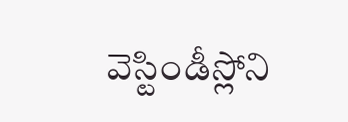వెస్టిండీస్లోని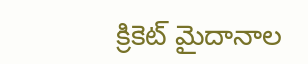క్రికెట్ మైదానాల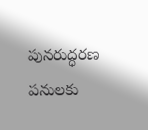పునరుద్ధరణ పనులకు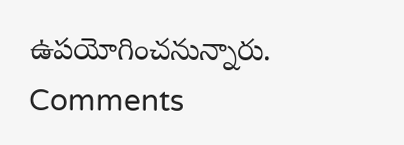ఉపయోగించనున్నారు.
Comments